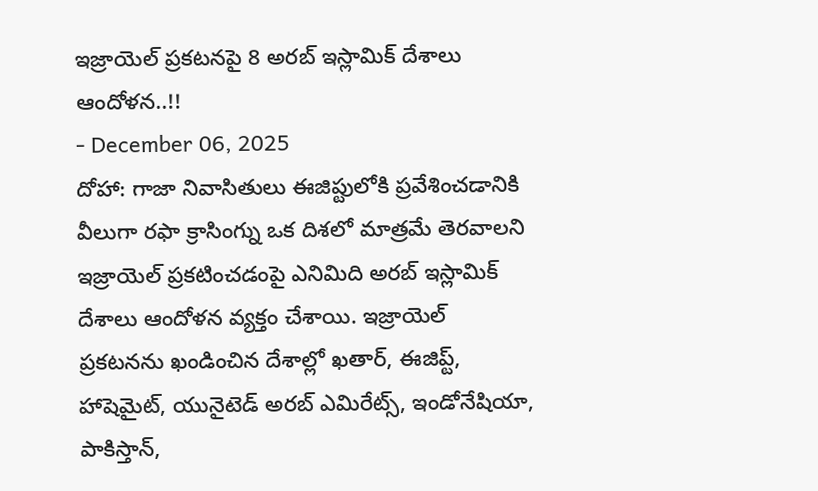ఇజ్రాయెల్ ప్రకటనపై 8 అరబ్ ఇస్లామిక్ దేశాలు ఆందోళన..!!
- December 06, 2025
దోహా: గాజా నివాసితులు ఈజిప్టులోకి ప్రవేశించడానికి వీలుగా రఫా క్రాసింగ్ను ఒక దిశలో మాత్రమే తెరవాలని ఇజ్రాయెల్ ప్రకటించడంపై ఎనిమిది అరబ్ ఇస్లామిక్ దేశాలు ఆందోళన వ్యక్తం చేశాయి. ఇజ్రాయెల్ ప్రకటనను ఖండించిన దేశాల్లో ఖతార్, ఈజిప్ట్, హాషెమైట్, యునైటెడ్ అరబ్ ఎమిరేట్స్, ఇండోనేషియా, పాకిస్తాన్,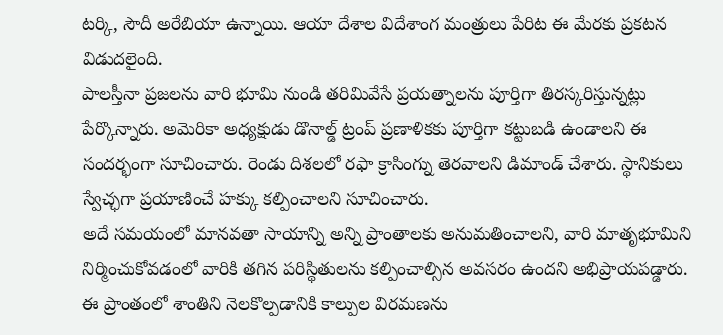టర్కి, సౌదీ అరేబియా ఉన్నాయి. ఆయా దేశాల విదేశాంగ మంత్రులు పేరిట ఈ మేరకు ప్రకటన విడుదలైంది.
పాలస్తీనా ప్రజలను వారి భూమి నుండి తరిమివేసే ప్రయత్నాలను పూర్తిగా తిరస్కరిస్తున్నట్లు పేర్కొన్నారు. అమెరికా అధ్యక్షుడు డొనాల్డ్ ట్రంప్ ప్రణాళికకు పూర్తిగా కట్టుబడి ఉండాలని ఈ సందర్భంగా సూచించారు. రెండు దిశలలో రఫా క్రాసింగ్ను తెరవాలని డిమాండ్ చేశారు. స్థానికులు స్వేచ్ఛగా ప్రయాణించే హక్కు కల్పించాలని సూచించారు.
అదే సమయంలో మానవతా సాయాన్ని అన్ని ప్రాంతాలకు అనుమతించాలని, వారి మాతృభూమిని నిర్మించుకోవడంలో వారికి తగిన పరిస్థితులను కల్పించాల్సిన అవసరం ఉందని అభిప్రాయపడ్డారు.
ఈ ప్రాంతంలో శాంతిని నెలకొల్పడానికి కాల్పుల విరమణను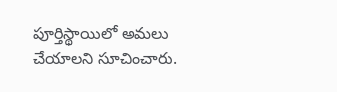పూర్తిస్థాయిలో అమలు చేయాలని సూచించారు.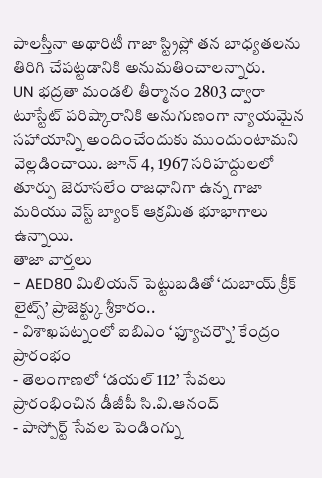పాలస్తీనా అథారిటీ గాజా స్ట్రిప్లో తన బాధ్యతలను తిరిగి చేపట్టడానికి అనుమతించాలన్నారు.
UN భద్రతా మండలి తీర్మానం 2803 ద్వారా టూస్టేట్ పరిష్కారానికి అనుగుణంగా న్యాయమైన సహాయాన్ని అందించేందుకు ముందుంటామని వెల్లడించాయి. జూన్ 4, 1967 సరిహద్దులలో తూర్పు జెరూసలేం రాజధానిగా ఉన్న గాజా మరియు వెస్ట్ బ్యాంక్ ఆక్రమిత భూభాగాలు ఉన్నాయి.
తాజా వార్తలు
- AED80 మిలియన్ పెట్టుబడితో ‘దుబాయ్ క్రీక్ లైట్స్’ ప్రాజెక్ట్కు శ్రీకారం..
- విశాఖపట్నంలో ఐబిఎం ‘ఫ్యూచర్నౌ’ కేంద్రం ప్రారంభం
- తెలంగాణలో ‘డయల్ 112’ సేవలు ప్రారంభించిన డీజీపీ సి.వి.ఆనంద్
- పాస్పోర్ట్ సేవల పెండింగ్ను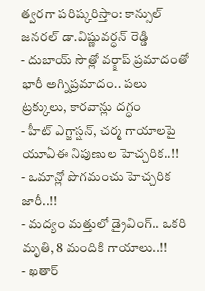త్వరగా పరిష్కరిస్తాం: కాన్సుల్ జనరల్ డా.విష్ణువర్ధన్ రెడ్డి
- దుబాయ్ సౌత్లో వర్క్షాప్ ప్రమాదంతో భారీ అగ్నిప్రమాదం.. పలు ట్రక్కులు, కారవాన్లు దగ్ధం
- హీట్ ఎగ్జాస్షన్, చర్మ గాయాలపై యూఏఈ నిపుణుల హెచ్చరిక..!!
- ఒమాన్లో పొగమంచు హెచ్చరిక జారీ..!!
- మద్యం మత్తులో డ్రైవింగ్.. ఒకరి మృతి, 8 మందికి గాయాలు..!!
- ఖతార్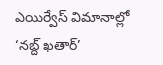ఎయిర్వేస్ విమానాల్లో ‘నబ్ద్ ఖతార్’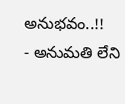అనుభవం..!!
- అనుమతి లేని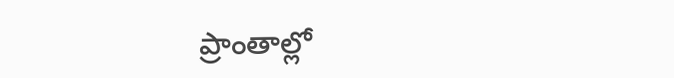ప్రాంతాల్లో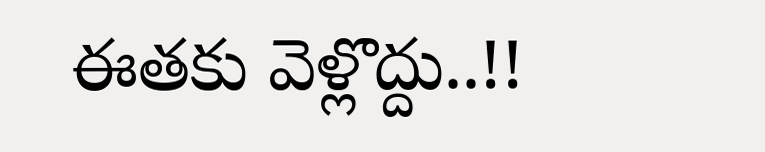ఈతకు వెళ్లొద్దు..!!